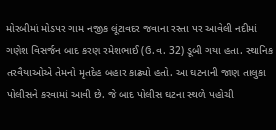મોરબીમાં મોડપર ગામ નજીક લૂંટાવદર જવાના રસ્તા પર આવેલી નદીમાં ગણેશ વિસર્જન બાદ કરણ રમેશભાઈ (ઉ.વ. 32) ડૂબી ગયા હતા. સ્થાનિક તરવૈયાઓએ તેમનો મૃતદેહ બહાર કાઢ્યો હતો. આ ઘટનાની જાણ તાલુકા પોલીસને કરવામાં આવી છે. જે બાદ પોલીસ ઘટના સ્થળે પહોચી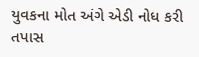યુવકના મોત અંગે એડી નોધ કરી તપાસ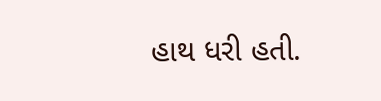હાથ ધરી હતી.